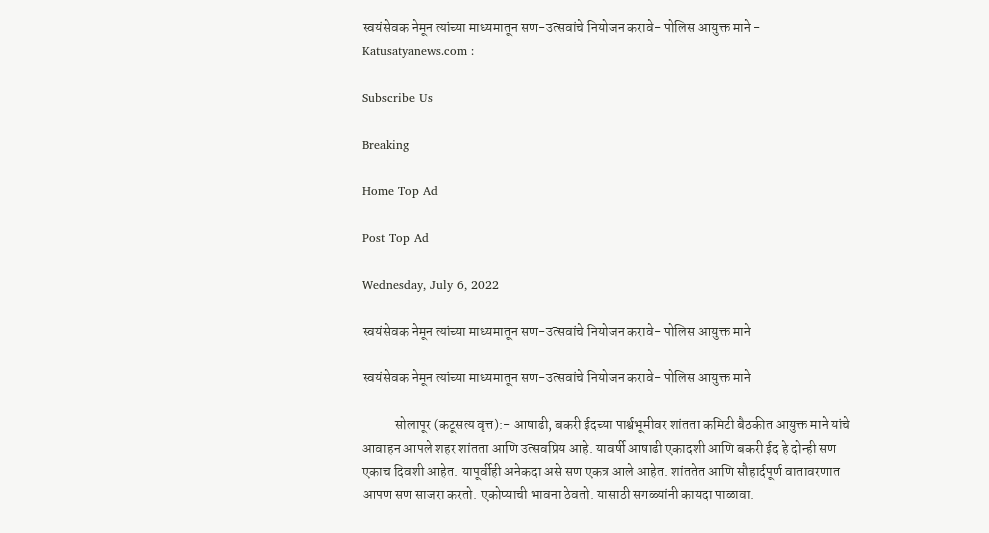स्वयंसेवक नेमून त्यांच्या माध्यमातून सण-उत्सवांचे नियोजन करावे- पोलिस आयुक्त माने - Katusatyanews.com :

Subscribe Us

Breaking

Home Top Ad

Post Top Ad

Wednesday, July 6, 2022

स्वयंसेवक नेमून त्यांच्या माध्यमातून सण-उत्सवांचे नियोजन करावे- पोलिस आयुक्त माने

स्वयंसेवक नेमून त्यांच्या माध्यमातून सण-उत्सवांचे नियोजन करावे- पोलिस आयुक्त माने

            सोलापूर (कटूसत्य वृत्त):- आषाढी, बकरी ईदच्या पार्श्वभूमीवर शांतता कमिटी बैठकीत आयुक्त माने यांचे आवाहन आपले शहर शांतता आणि उत्सवप्रिय आहे. यावर्षी आषाढी एकादशी आणि बकरी ईद हे दोन्ही सण एकाच दिवशी आहेत. यापूर्वीही अनेकदा असे सण एकत्र आले आहेत. शांततेत आणि सौहार्दपूर्ण वातावरणात आपण सण साजरा करतो. एकोप्याची भावना ठेवतो. यासाठी सगळ्यांनी कायदा पाळावा.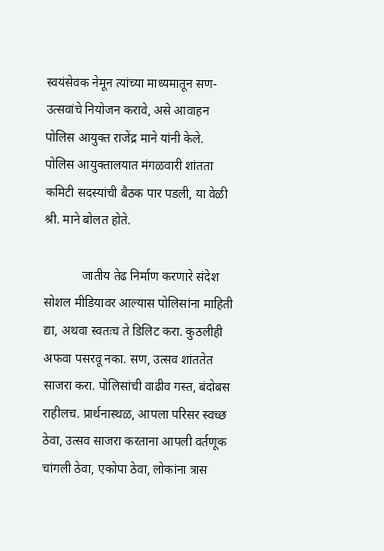स्वयंसेवक नेमून त्यांच्या माध्यमातून सण-उत्सवांचे नियोजन करावे, असे आवाहन पोलिस आयुक्त राजेंद्र माने यांनी केले. पोलिस आयुक्तालयात मंगळवारी शांतता कमिटी सदस्यांची बैठक पार पडली, या वेळी श्री. माने बोलत होते.

            जातीय तेढ निर्माण करणारे संदेश सोशल मीडियावर आल्यास पोलिसांना माहिती द्या, अथवा स्वतःच ते डिलिट करा. कुठलीही अफवा पसरवू नका. सण, उत्सव शांततेत साजरा करा. पोलिसांची वाढीव गस्त, बंदोबस राहीलच. प्रार्थनास्थळ, आपला परिसर स्वच्छ ठेवा, उत्सव साजरा करताना आपली वर्तणूक चांगली ठेवा, एकोपा ठेवा, लोकांना त्रास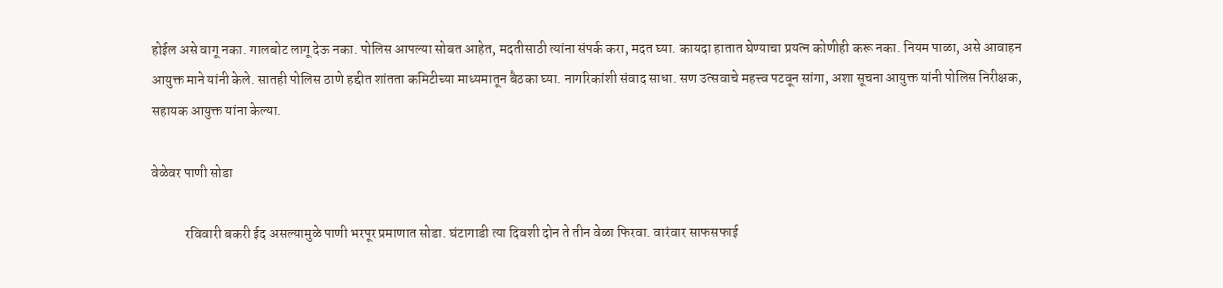होईल असे वागू नका. गालबोट लागू देऊ नका. पोलिस आपल्या सोबत आहेत, मदतीसाठी त्यांना संपर्क करा, मदत घ्या. कायदा हातात घेण्याचा प्रयत्न कोणीही करू नका. नियम पाळा, असे आवाहन आयुक्त माने यांनी केले. सातही पोलिस ठाणे हद्दीत शांतता कमिटीच्या माध्यमातून बैठका घ्या. नागरिकांशी संवाद साधा‌. सण उत्सवाचे महत्त्व पटवून सांगा, अशा सूचना आयुक्त यांनी पोलिस निरीक्षक, सहायक आयुक्त यांना केल्या.

वेळेवर पाणी सोडा

            रविवारी बकरी ईद असल्यामुळे पाणी भरपूर प्रमाणात सोडा. घंटागाडी त्या दिवशी दोन ते तीन वेळा फिरवा. वारंवार साफसफाई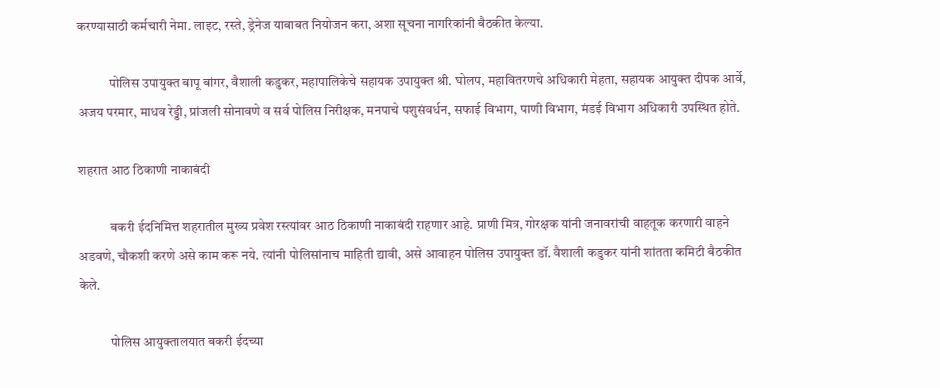करण्यासाठी कर्मचारी नेमा. लाइट, रस्ते, ड्रेनेज याबाबत नियोजन करा, अशा सूचना नागरिकांनी बैठकीत केल्या.

            पोलिस उपायुक्त बापू बांगर, वैशाली कडुकर, महापालिकेचे सहायक उपायुक्त श्री. घोलप, महावितरणचे अधिकारी मेहता, सहायक आयुक्त दीपक आर्वे, अजय परमार, माधव रेड्डी, प्रांजली सोनावणे व सर्व पोलिस निरीक्षक, मनपाचे पशुसंवर्धन, सफाई विभाग, पाणी विभाग, मंडई विभाग अधिकारी उपस्थित होते.

शहरात आठ ठिकाणी नाकाबंदी

            बकरी ईदनिमित्त शहरातील मुख्य प्रवेश रस्त्यांवर आठ ठिकाणी नाकाबंदी राहणार आहे. प्राणी मित्र, गोरक्षक यांनी जनावरांची वाहतूक करणारी वाहने अडवणे, चौकशी करणे असे काम करू नये. त्यांनी पोलिसांनाच माहिती द्यावी, असे आवाहन पोलिस उपायुक्त डॉ. वैशाली कडुकर यांनी शांतता कमिटी बैठकीत केले.

            पोलिस आयुक्तालयात बकरी ईदच्या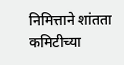निमित्ताने शांतता कमिटीच्या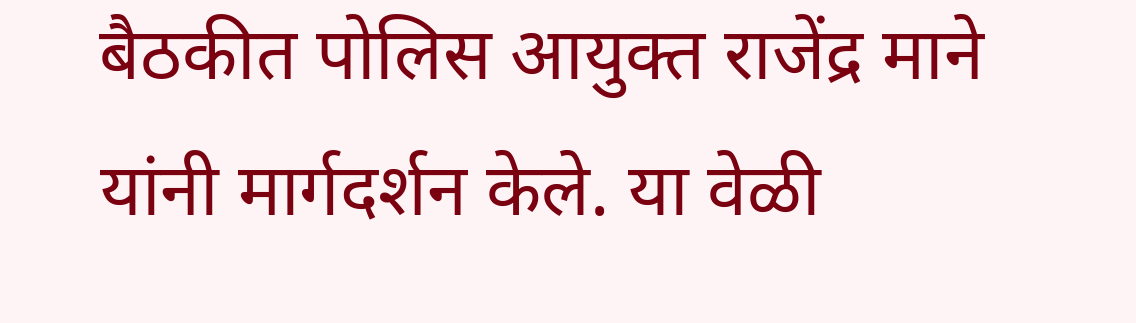बैठकीत पोलिस आयुक्त राजेंद्र माने यांनी मार्गदर्शन केले. या वेळी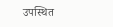उपस्थित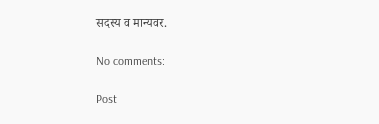सदस्य व मान्यवर.

No comments:

Post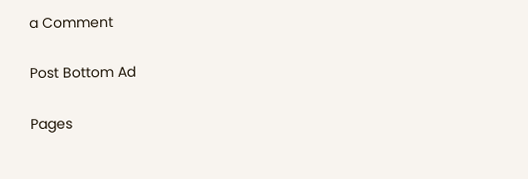a Comment

Post Bottom Ad

Pages